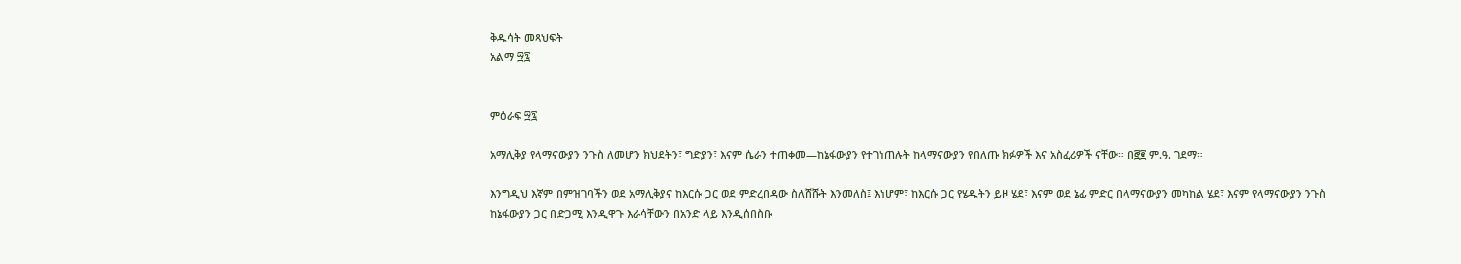ቅዱሳት መጻህፍት
አልማ ፵፯


ምዕራፍ ፵፯

አማሊቅያ የላማናውያን ንጉስ ለመሆን ክህደትን፣ ግድያን፣ እናም ሴራን ተጠቀመ—ከኔፋውያን የተገነጠሉት ከላማናውያን የበለጡ ክፉዎች እና አስፈሪዎች ናቸው። በ፸፪ ም.ዓ. ገደማ።

እንግዲህ እኛም በምዝገባችን ወደ አማሊቅያና ከእርሱ ጋር ወደ ምድረበዳው ስለሸሹት እንመለስ፤ እነሆም፣ ከእርሱ ጋር የሄዱትን ይዞ ሄደ፣ እናም ወደ ኔፊ ምድር በላማናውያን መካከል ሄደ፣ እናም የላማናውያን ንጉስ ከኔፋውያን ጋር በድጋሚ እንዲዋጉ እራሳቸውን በአንድ ላይ እንዲሰበስቡ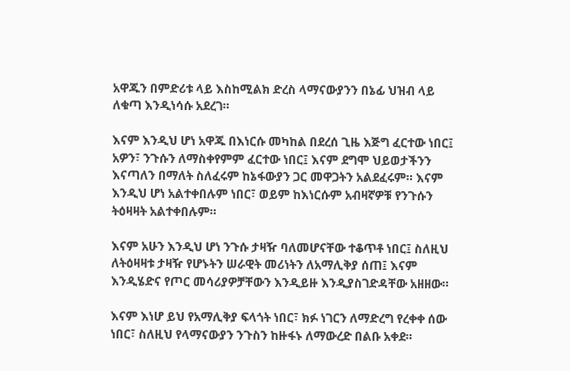አዋጁን በምድሪቱ ላይ እስከሚልክ ድረስ ላማናውያንን በኔፊ ህዝብ ላይ ለቁጣ እንዲነሳሱ አደረገ።

እናም እንዲህ ሆነ አዋጁ በእነርሱ መካከል በደረሰ ጊዜ እጅግ ፈርተው ነበር፤ አዎን፣ ንጉሱን ለማስቀየምም ፈርተው ነበር፤ እናም ደግሞ ህይወታችንን እናጣለን በማለት ስለፈሩም ከኔፋውያን ጋር መዋጋትን አልደፈሩም። እናም እንዲህ ሆነ አልተቀበሉም ነበር፣ ወይም ከእነርሱም አብዛኛዎቹ የንጉሱን ትዕዛዛት አልተቀበሉም።

እናም አሁን እንዲህ ሆነ ንጉሱ ታዛዥ ባለመሆናቸው ተቆጥቶ ነበር፤ ስለዚህ ለትዕዛዛቱ ታዛዥ የሆኑትን ሠራዊት መሪነትን ለአማሊቅያ ሰጠ፤ እናም እንዲሄድና የጦር መሳሪያዎቻቸውን እንዲይዙ እንዲያስገድዳቸው አዘዘው።

እናም እነሆ ይህ የአማሊቅያ ፍላጎት ነበር፣ ክፉ ነገርን ለማድረግ የረቀቀ ሰው ነበር፣ ስለዚህ የላማናውያን ንጉስን ከዙፋኑ ለማውረድ በልቡ አቀደ።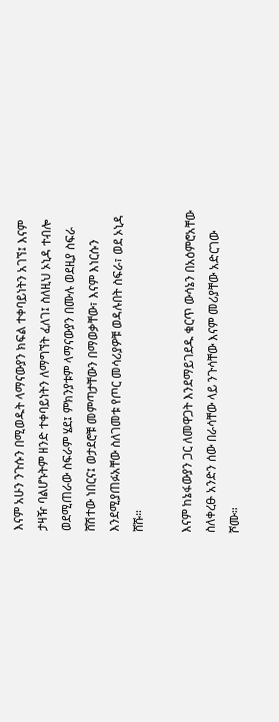እናም አሁን ንጉሱን በሚወዱት ላማናውያን ክፍል ተቀባይነትን አገኘ፤ እናም ታዛዥ ባልሆኑትም ዘንድ ተቀባይነትን ለማግኘት ፈለገ፤ ስለዚህ ኦኒዳ ተብሎ ወደሚጠራው ስፍራም ሄደ፤ ምክንያቱም ላማናውያን በሙሉ ወደዚያ ስፍራ ሸሽተው ነበርና፤ ወታደሮቹ መምጣታቸውን በማወቃቸው፣ እናም እነርሱን እንደሚያጠፉአቸው ስለገመቱ የጦር መሳሪያዎቹ ወዳሉበት ስፍራ፣ ወደ ኦኒዳ ሸሹ።

እናም ከኔፋውያን ጋር ለመዋጋት እንደማይገደዱ ቁርጥ ውሳኔን በአዕምሮአቸው ስለቀረፁ አንድን ሰው በራሳቸው ላይ ንጉሳቸው እናም መሪያቸው አድርገው ሾሙ።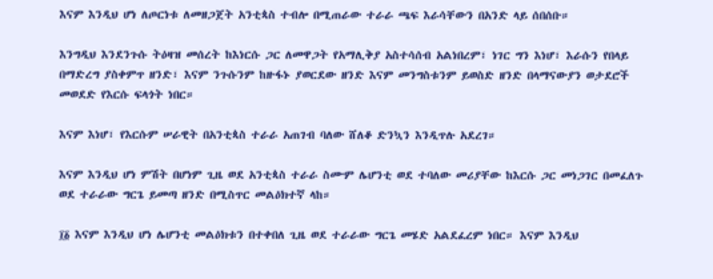እናም እንዲህ ሆነ ለጦርነቱ ለመዘጋጀት አንቲጳስ ተብሎ በሚጠራው ተራራ ጫፍ እራሳቸውን በአንድ ላይ ሰበሰቡ።

እንግዲህ እንደንጉሱ ትዕዛዝ መሰረት ከእነርሱ ጋር ለመዋጋት የአማሊቅያ አስተሳሰብ አልነበረም፣ ነገር ግን እነሆ፣ እራሱን የበላይ በማድረግ ያስቀምጥ ዘንድ፣ እናም ንጉሱንም ከዙፋኑ ያወርደው ዘንድ እናም መንግስቱንም ይወስድ ዘንድ በላማናውያን ወታደሮች መወደድ የእርሱ ፍላጎት ነበር።

እናም እነሆ፣ የእርሱም ሠራዊት በአንቲጳስ ተራራ አጠገብ ባለው ሸለቆ ድንኳን እንዲጥሉ አደረገ።

እናም እንዲህ ሆነ ምሽት በሆነም ጊዜ ወደ አንቲጳስ ተራራ ስሙም ሌሆንቲ ወደ ተባለው መሪያቸው ከእርሱ ጋር መነጋገር በመፈለጉ ወደ ተራራው ግርጌ ይመጣ ዘንድ በሚስጥር መልዕክተኛ ላከ።

፲፩ እናም እንዲህ ሆነ ሌሆንቲ መልዕክቱን በተቀበለ ጊዜ ወደ ተራራው ግርጌ መሄድ አልደፈረም ነበር። እናም እንዲህ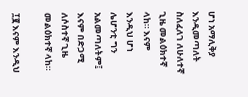ሆነ አማሊቅያ እንዲመጣለት ስለፈለገ ለሁለተኛ ጊዜ መልዕክተኛ ላከ። እናም እንዲህ ሆነ ሌሆንቲ ግን አልመጣለትም፤ እናም በድጋሚ ለሶስተኛ ጊዜ መልዕክተኛ ላከ።

፲፪ እናም እንዲህ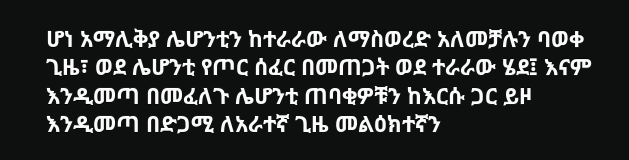ሆነ አማሊቅያ ሌሆንቲን ከተራራው ለማስወረድ አለመቻሉን ባወቀ ጊዜ፣ ወደ ሌሆንቲ የጦር ሰፈር በመጠጋት ወደ ተራራው ሄደ፤ እናም እንዲመጣ በመፈለጉ ሌሆንቲ ጠባቂዎቹን ከእርሱ ጋር ይዞ እንዲመጣ በድጋሚ ለአራተኛ ጊዜ መልዕክተኛን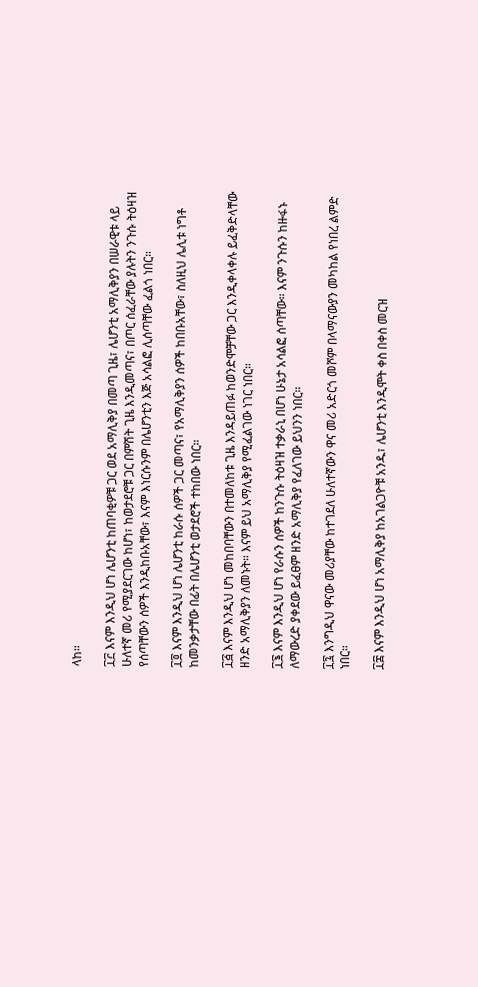ላከ።

፲፫ እናም እንዲህ ሆነ ሌሆንቲ ከጠባቂዎቹ ጋር ወደ አማሊቅያ በመጣ ጊዜ፣ ሌሆንቲ አማሊቅያን በሠራዊቱ ላይ ሁለተኛ መሪ የሚያደርገው ከሆነ፣ ከወታደሮቹ ጋር በምሽት ጊዜ እንዲመጣና፣ በጦር ሰፈራቸው ያሉትን ንጉሱ ትዕዛዝ የሰጣቸውን ሰዎች እንዲከቡአቸው፣ እናም እነርሱንም በሌሆንቲን እጅ አሳልፎ ሊሰጣቸው ፈልጎ ነበር።

፲፬ እናም እንዲህ ሆነ ሌሆንቲ ከራሱ ሰዎች ጋር መጣና፣ የአማሊቅያን ሰዎች ከበቡአቸው፣ ስለዚህ ሌሊቱ ነግቶ ከመንቃታቸው በፊት በሌሆንቲ ወታደሮች ተከበው ነበር።

፲፭ እናም እንዲህ ሆነ መከበባቸውን በተመለከቱ ጊዜ እንዳይጠፉ ከወንድሞቻቸው ጋር እንዲቀላቀሉ ይፈቅድላቸው ዘንድ አማሊቅያን ለመኑት። እናም ይህ አማሊቅያ የሚፈልገው ነገር ነበር።

፲፮ እናም እንዲህ ሆነ የራሱን ሰዎች ከንጉሱ ትዕዛዝ ተቃራኒ በሆነ ሁኔታ አሳልፎ ሰጣቸው። እናም ንጉሱን ከዙፋኑ ለማውረድ ያቀደው ይፈፀም ዘንድ አማሊቅያ የፈለገው ይህንን ነበር።

፲፯ እንግዲህ ዋናው መሪያቸው ከተገደለ ሁለተኛውን ዋና መሪ አድርጎ መሾም በላማናውያን መካከል የነበረ ልምድ ነበር።

፲፰ እናም እንዲህ ሆነ አማሊቅያ ከአገልጋዮቹ አንዱ፣ ሌሆንቲ እንዲሞት ቀስ በቀስ መርዝ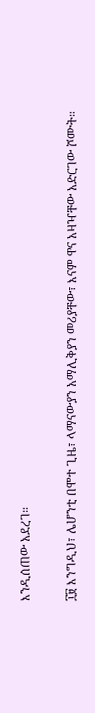እንዲሰጠው አደረገ።

፲፱ እንግዲህ፣ ሌሆንቲ በሞተ ጊዜ፣ ላማናውያን አማሊቅያን መሪያቸው፣ እናም ዋና አዛዣቸው አድርገው ሾሙት።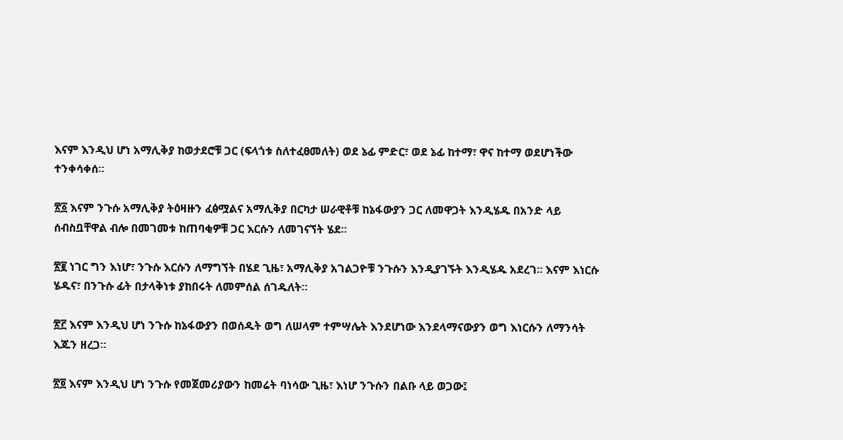እናም እንዲህ ሆነ አማሊቅያ ከወታደሮቹ ጋር (ፍላጎቱ ስለተፈፀመለት) ወደ ኔፊ ምድር፣ ወደ ኔፊ ከተማ፣ ዋና ከተማ ወደሆነችው ተንቀሳቀሰ።

፳፩ እናም ንጉሱ አማሊቅያ ትዕዛዙን ፈፅሟልና አማሊቅያ በርካታ ሠራዊቶቹ ከኔፋውያን ጋር ለመዋጋት እንዲሄዱ በአንድ ላይ ሰብስቧቸዋል ብሎ በመገመቱ ከጠባቂዎቹ ጋር እርሱን ለመገናኘት ሄደ።

፳፪ ነገር ግን እነሆ፣ ንጉሱ እርሱን ለማግኘት በሄደ ጊዜ፣ አማሊቅያ አገልጋዮቹ ንጉሱን እንዲያገኙት እንዲሄዱ አደረገ። እናም እነርሱ ሄዱና፣ በንጉሱ ፊት በታላቅነቱ ያከበሩት ለመምሰል ሰገዱለት።

፳፫ እናም እንዲህ ሆነ ንጉሱ ከኔፋውያን በወሰዱት ወግ ለሠላም ተምሣሌት እንደሆነው እንደላማናውያን ወግ እነርሱን ለማንሳት እጁን ዘረጋ።

፳፬ እናም እንዲህ ሆነ ንጉሱ የመጀመሪያውን ከመሬት ባነሳው ጊዜ፣ እነሆ ንጉሱን በልቡ ላይ ወጋው፤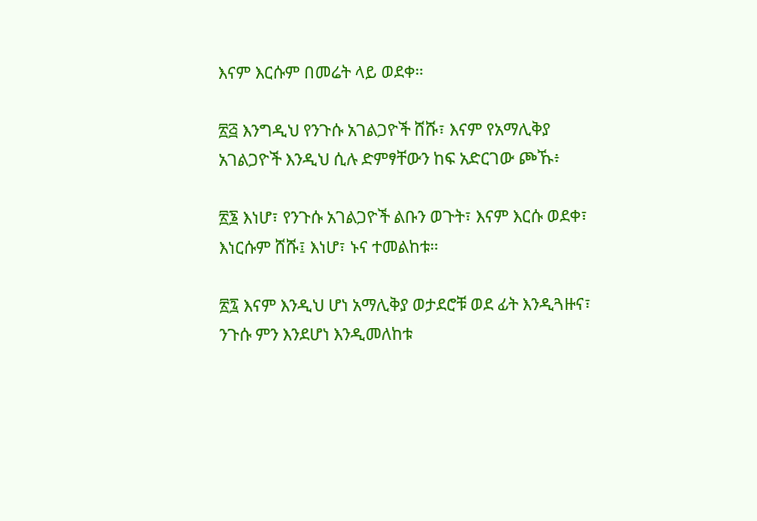እናም እርሱም በመሬት ላይ ወደቀ።

፳፭ እንግዲህ የንጉሱ አገልጋዮች ሸሹ፣ እናም የአማሊቅያ አገልጋዮች እንዲህ ሲሉ ድምፃቸውን ከፍ አድርገው ጮኹ፥

፳፮ እነሆ፣ የንጉሱ አገልጋዮች ልቡን ወጉት፣ እናም እርሱ ወደቀ፣ እነርሱም ሸሹ፤ እነሆ፣ ኑና ተመልከቱ።

፳፯ እናም እንዲህ ሆነ አማሊቅያ ወታደሮቹ ወደ ፊት እንዲጓዙና፣ ንጉሱ ምን እንደሆነ እንዲመለከቱ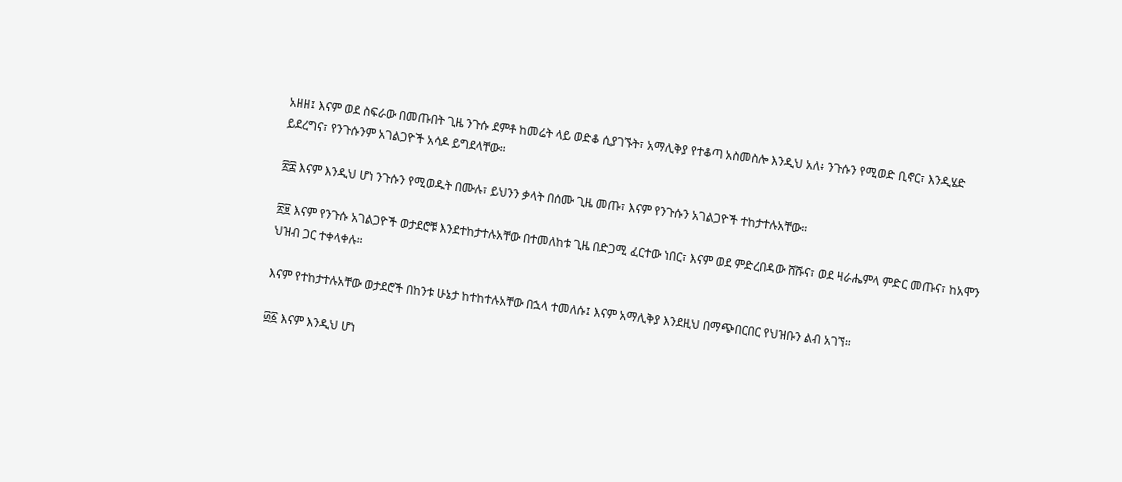አዘዘ፤ እናም ወደ ስፍራው በመጡበት ጊዜ ንጉሱ ደምቶ ከመሬት ላይ ወድቆ ሲያገኙት፣ አማሊቅያ የተቆጣ አስመስሎ እንዲህ አለ፥ ንጉሱን የሚወድ ቢኖር፣ እንዲሄድ ይደረግና፣ የንጉሱንም አገልጋዮች አሳዶ ይግደላቸው።

፳፰ እናም እንዲህ ሆነ ንጉሱን የሚወዱት በሙሉ፣ ይህንን ቃላት በሰሙ ጊዜ መጡ፣ እናም የንጉሱን አገልጋዮች ተከታተሉአቸው።

፳፱ እናም የንጉሱ አገልጋዮች ወታደሮቹ እንደተከታተሉአቸው በተመለከቱ ጊዜ በድጋሚ ፈርተው ነበር፣ እናም ወደ ምድረበዳው ሸሹና፣ ወደ ዛራሔምላ ምድር መጡና፣ ከአሞን ህዝብ ጋር ተቀላቀሉ።

እናም የተከታተሉአቸው ወታደሮች በከንቱ ሁኔታ ከተከተሉአቸው በኋላ ተመለሱ፤ እናም አማሊቅያ እንደዚህ በማጭበርበር የህዝቡን ልብ አገኘ።

፴፩ እናም እንዲህ ሆነ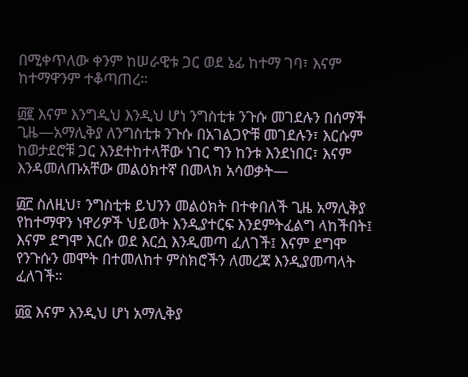በሚቀጥለው ቀንም ከሠራዊቱ ጋር ወደ ኔፊ ከተማ ገባ፣ እናም ከተማዋንም ተቆጣጠረ።

፴፪ እናም እንግዲህ እንዲህ ሆነ ንግስቲቱ ንጉሱ መገደሉን በሰማች ጊዜ—አማሊቅያ ለንግስቲቱ ንጉሱ በአገልጋዮቹ መገደሉን፣ እርሱም ከወታደሮቹ ጋር እንደተከተላቸው ነገር ግን ከንቱ እንደነበር፣ እናም እንዳመለጡአቸው መልዕክተኛ በመላክ አሳወቃት—

፴፫ ስለዚህ፣ ንግስቲቱ ይህንን መልዕክት በተቀበለች ጊዜ አማሊቅያ የከተማዋን ነዋሪዎች ህይወት እንዲያተርፍ እንደምትፈልግ ላከችበት፤ እናም ደግሞ እርሱ ወደ እርሷ እንዲመጣ ፈለገች፤ እናም ደግሞ የንጉሱን መሞት በተመለከተ ምስክሮችን ለመረጃ እንዲያመጣላት ፈለገች።

፴፬ እናም እንዲህ ሆነ አማሊቅያ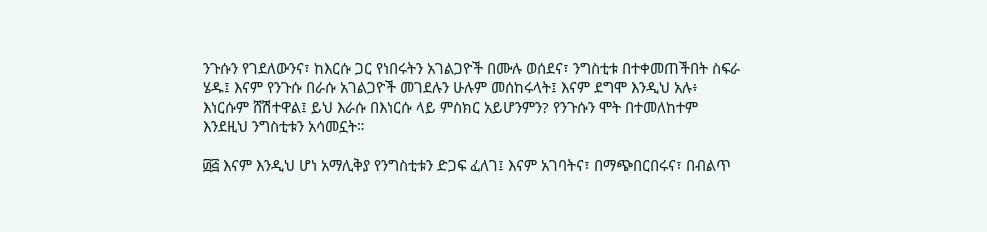ንጉሱን የገደለውንና፣ ከእርሱ ጋር የነበሩትን አገልጋዮች በሙሉ ወሰደና፣ ንግስቲቱ በተቀመጠችበት ስፍራ ሄዱ፤ እናም የንጉሱ በራሱ አገልጋዮች መገደሉን ሁሉም መሰከሩላት፤ እናም ደግሞ እንዲህ አሉ፥ እነርሱም ሸሽተዋል፤ ይህ እራሱ በእነርሱ ላይ ምስክር አይሆንምን? የንጉሱን ሞት በተመለከተም እንደዚህ ንግስቲቱን አሳመኗት።

፴፭ እናም እንዲህ ሆነ አማሊቅያ የንግስቲቱን ድጋፍ ፈለገ፤ እናም አገባትና፣ በማጭበርበሩና፣ በብልጥ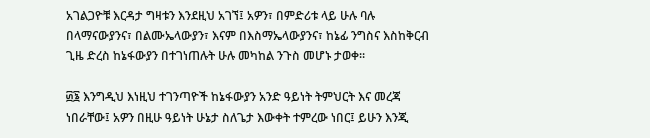አገልጋዮቹ እርዳታ ግዛቱን እንደዚህ አገኘ፤ አዎን፣ በምድሪቱ ላይ ሁሉ ባሉ በላማናውያንና፣ በልሙኤላውያን፣ እናም በእስማኤላውያንና፣ ከኔፊ ንግስና እስከቅርብ ጊዜ ድረስ ከኔፋውያን በተገነጠሉት ሁሉ መካከል ንጉስ መሆኑ ታወቀ።

፴፮ እንግዲህ እነዚህ ተገንጣዮች ከኔፋውያን አንድ ዓይነት ትምህርት እና መረጃ ነበራቸው፤ አዎን በዚሁ ዓይነት ሁኔታ ስለጌታ እውቀት ተምረው ነበር፤ ይሁን እንጂ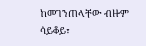ከመገንጠላቸው ብዙም ሳይቆይ፣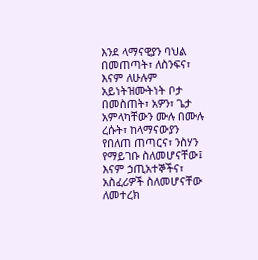እንደ ላማናዊያን ባህል በመጠጣት፣ ለስንፍና፣ እናም ለሁሉም አይነትዝሙትነት ቦታ በመስጠት፣ አዎን፣ ጌታ አምላካቸውን ሙሉ በሙሉ ረሱት፣ ከላማናውያን የበለጠ ጠጣርና፣ ንስሃን የማይገቡ ስለመሆናቸው፤ እናም ኃጢአተኞችና፣ አስፈሪዎች ስለመሆናቸው ለመተረክ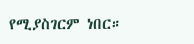የሚያስገርም ነበር።